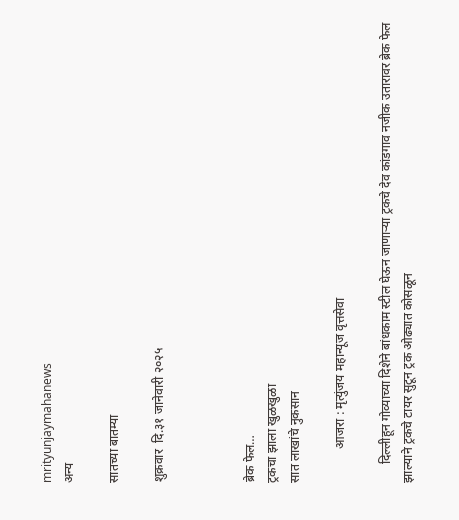mrityunjaymahanews
अन्य

सातच्या बातम्या

शुक्रवार  दि.३१ जानेवारी २०२५



ब्रेक फेल…
ट्रकचा झाला खुळखुळा
सात लाखांचे नुकसान

           आजरा : मृत्युंजय महान्यूज वृत्तसेवा

      दिल्लीहून गोव्याच्या दिशेने बांधकाम स्टील घेऊन जाणाऱ्या ट्रकचे देव कांडगाव नजीक उतारावर ब्रेक फेल झाल्याने ट्रकचे टायर सुटून ट्रक ओढ्यात कोसळून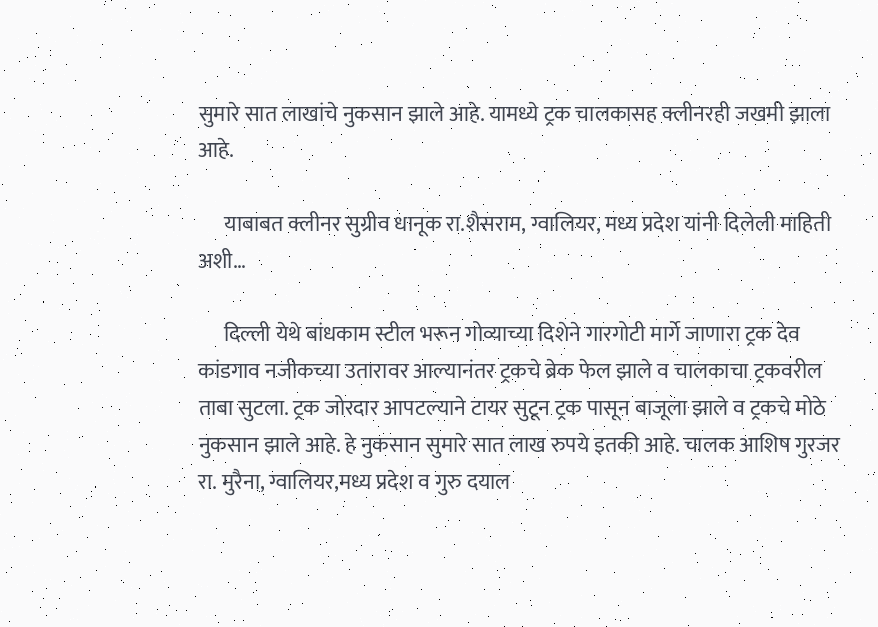सुमारे सात लाखांचे नुकसान झाले आहे. यामध्ये ट्रक चालकासह क्लीनरही जखमी झाला आहे.

      याबाबत क्लीनर सुग्रीव धानूक रा.शैसराम, ग्वालियर, मध्य प्रदेश यांनी दिलेली माहिती अशी…

      दिल्ली येथे बांधकाम स्टील भरून गोव्याच्या दिशेने गारगोटी मार्गे जाणारा ट्रक देव कांडगाव नजीकच्या उतारावर आल्यानंतर ट्रकचे ब्रेक फेल झाले व चालकाचा ट्रकवरील ताबा सुटला. ट्रक जोरदार आपटल्याने टायर सुटून ट्रक पासून बाजूला झाले व ट्रकचे मोठे नुकसान झाले आहे. हे नुकसान सुमारे सात लाख रुपये इतकी आहे. चालक आशिष गुरजर रा. मुरैना, ग्वालियर,मध्य प्रदेश व गुरु दयाल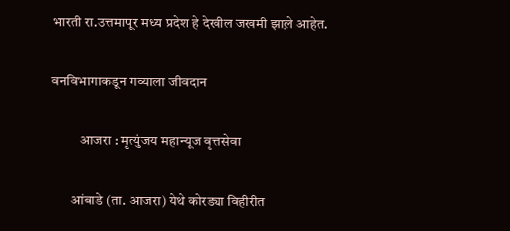भारती रा.उत्तमापूर मध्य प्रदेश हे देखील जखमी झाल़े आहेत.

वनविभागाकडून गव्याला जीवदान

          आजरा : मृत्युंजय महान्यूज वृत्तसेवा

       आंबाडे (ता. आजरा) येथे कोरड्या विहीरीत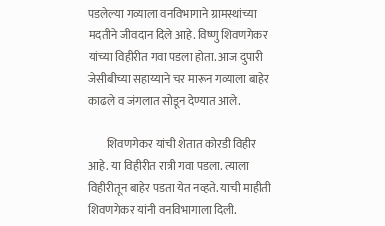पडलेल्या गव्याला वनविभागाने ग्रामस्थांच्या मदतीने जीवदान दिले आहे. विष्णु शिवणगेकर यांच्या विहीरीत गवा पडला होता. आज दुपारी जेसीबीच्या सहाय्याने चर मारून गव्याला बाहेर काढले व जंगलात सोडून देण्यात आले.

        शिवणगेकर यांची शेतात कोरडी विहीर आहे. या विहीरीत रात्री गवा पडला. त्याला विहीरीतून बाहेर पडता येत नव्हते. याची माहीती शिवणगेकर यांनी वनविभागाला दिली.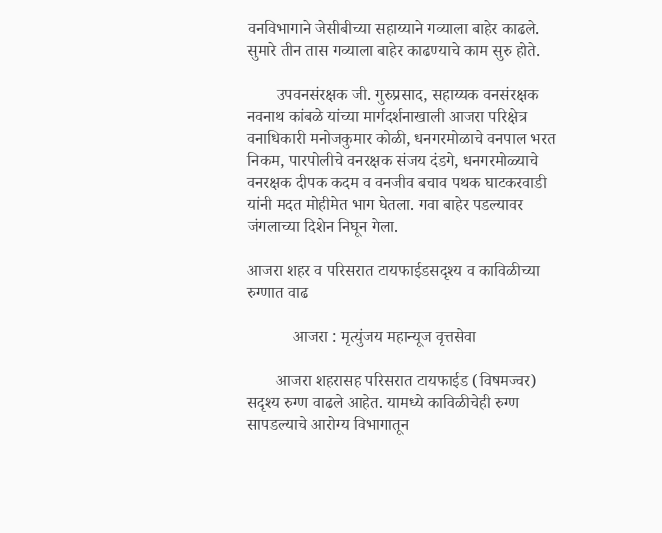वनविभागाने जेसीबीच्या सहाय्याने गव्याला बाहेर काढले. सुमारे तीन तास गव्याला बाहेर काढण्याचे काम सुरु होते.

       उपवनसंरक्षक जी. गुरुप्रसाद, सहाय्यक वनसंरक्षक नवनाथ कांबळे यांच्या मार्गदर्शनाखाली आजरा परिक्षेत्र वनाधिकारी मनोजकु‌मार कोळी, धनगरमोळाचे वनपाल भरत निकम, पारपोलीचे वनरक्षक संजय दंडगे, धनगरमोळ्याचे वनरक्षक दीपक कदम व वनजीव बचाव पथक घाटकरवाडी यांनी मदत मोहीमेत भाग घेतला. गवा बाहेर पडल्यावर जंगलाच्या दिशेन निघून गेला.

आजरा शहर व परिसरात टायफाईडसदृश्य व काविळीच्या रुग्णात वाढ

           आजरा : मृत्युंजय महान्यूज वृत्तसेवा

       आजरा शहरासह परिसरात टायफाईड (विषमज्वर) सदृश्य रुग्ण वाढले आहेत. यामध्ये काविळीचेही रुग्ण सापडल्याचे आरोग्य विभागातून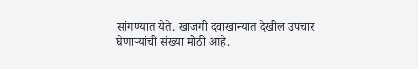सांगण्यात येते. खाजगी दवाखान्यात देखील उपचार घेणाऱ्यांची संख्या मोठी आहे.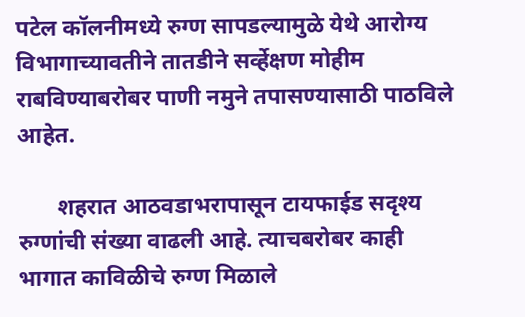पटेल कॉलनीमध्ये रुग्ण सापडल्यामुळे येथे आरोग्य विभागाच्यावतीने तातडीने सर्व्हेक्षण मोहीम राबविण्याबरोबर पाणी नमुने तपासण्यासाठी पाठविले आहेत.

       शहरात आठवडाभरापासून टायफाईड सदृश्य रुग्णांची संख्या वाढली आहे. त्याचबरोबर काही भागात काविळीचे रुग्ण मिळाले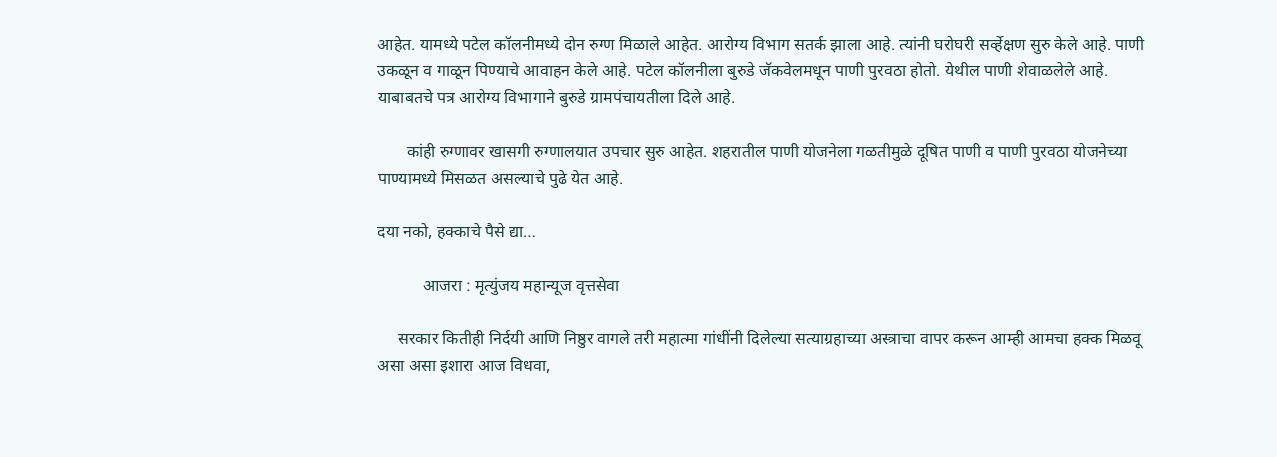आहेत. यामध्ये पटेल कॉलनीमध्ये दोन रुग्ण मिळाले आहेत. आरोग्य विभाग सतर्क झाला आहे. त्यांनी घरोघरी सर्व्हेक्षण सुरु केले आहे. पाणी उकळून व गाळून पिण्याचे आवाहन केले आहे. पटेल कॉलनीला बुरुडे जॅकवेलमधून पाणी पुरवठा होतो. येथील पाणी शेवाळलेले आहे. याबाबतचे पत्र आरोग्य विभागाने बुरुडे ग्रामपंचायतीला दिले आहे.

       कांही रुग्णावर खासगी रुग्णालयात उपचार सुरु आहेत. शहरातील पाणी योजनेला गळतीमु‌ळे दूषित पाणी व पाणी पुरवठा योजनेच्या पाण्यामध्ये मिसळत असल्याचे पुढे येत आहे.

दया नको, हक्काचे पैसे द्या…

           आजरा : मृत्युंजय महान्यूज वृत्तसेवा

     सरकार कितीही निर्दयी आणि निष्ठुर वागले तरी महात्मा गांधींनी दिलेल्या सत्याग्रहाच्या अस्त्राचा वापर करून आम्ही आमचा हक्क मिळवू असा असा इशारा आज विधवा,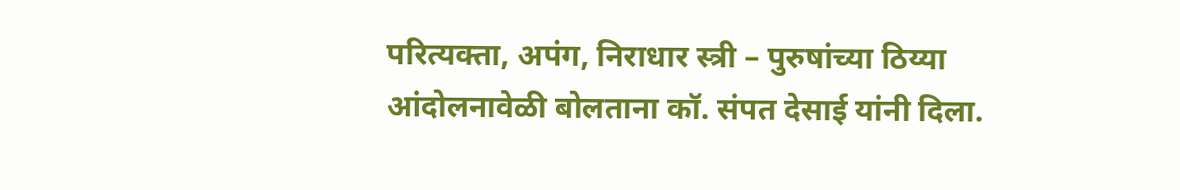परित्यक्ता, अपंग, निराधार स्त्री – पुरुषांच्या ठिय्या आंदोलनावेळी बोलताना कॉ. संपत देसाई यांनी दिला.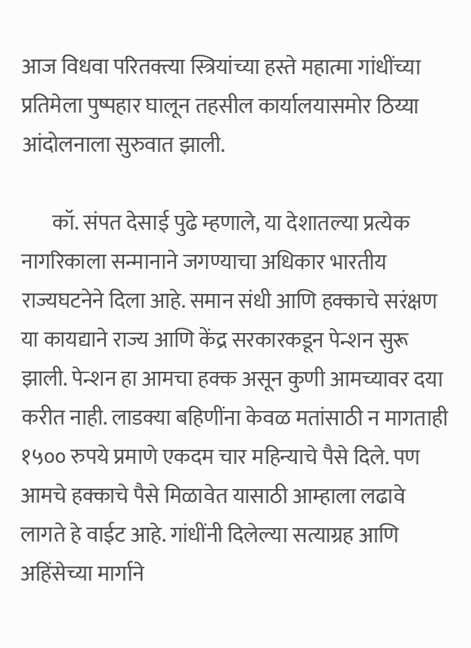आज विधवा परितक्त्या स्त्रियांच्या हस्ते महात्मा गांधींच्या प्रतिमेला पुष्पहार घालून तहसील कार्यालयासमोर ठिय्या आंदोलनाला सुरुवात झाली.

       कॉ. संपत देसाई पुढे म्हणाले, या देशातल्या प्रत्येक नागरिकाला सन्मानाने जगण्याचा अधिकार भारतीय राज्यघटनेने दिला आहे. समान संधी आणि हक्काचे सरंक्षण या कायद्याने राज्य आणि केंद्र सरकारकडून पेन्शन सुरू झाली. पेन्शन हा आमचा हक्क असून कुणी आमच्यावर दया करीत नाही. लाडक्या बहिणींना केवळ मतांसाठी न मागताही १५०० रुपये प्रमाणे एकदम चार महिन्याचे पैसे दिले. पण आमचे हक्काचे पैसे मिळावेत यासाठी आम्हाला लढावे लागते हे वाईट आहे. गांधींनी दिलेल्या सत्याग्रह आणि अहिंसेच्या मार्गाने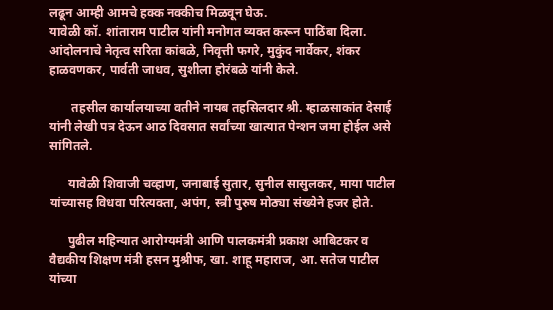लढून आम्ही आमचे हक्क नक्कीच मिळवून घेऊ.
यावेळी कॉ. शांताराम पाटील यांनी मनोगत व्यक्त करून पाठिंबा दिला. आंदोलनाचे नेतृत्व सरिता कांबळे, निवृत्ती फगरे, मुकुंद नार्वेकर, शंकर हाळवणकर, पार्वती जाधव, सुशीला होरंबळे यांनी केले.

       तहसील कार्यालयाच्या वतीने नायब तहसिलदार श्री. म्हाळसाकांत देसाई यांनी लेखी पत्र देऊन आठ दिवसात सर्वांच्या खात्यात पेन्शन जमा होईल असे सांगितले.

      यावेळी शिवाजी चव्हाण, जनाबाई सुतार, सुनील सासुलकर, माया पाटील यांच्यासह विधवा परित्यक्ता, अपंग, स्त्री पुरुष मोठ्या संख्येने हजर होते.

      पुढील महिन्यात आरोग्यमंत्री आणि पालकमंत्री प्रकाश आबिटकर व वैद्यकीय शिक्षण मंत्री हसन मुश्रीफ, खा. शाहू महाराज, आ. सतेज पाटील यांच्या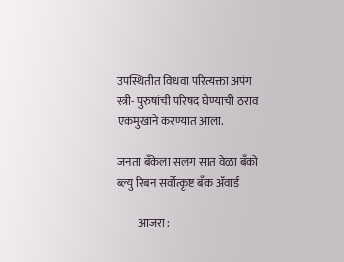उपस्थितीत विधवा परित्यक्ता अपंग स्त्री- पुरुषांची परिषद घेण्याची ठराव एकमुखाने करण्यात आला.

जनता बँकेला सलग सात वेळा बँको ब्ल्यु रिबन सर्वोत्कृष्ट बँक ॲवार्ड

         आजरा :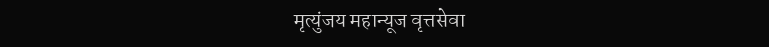मृत्युंजय महान्यूज वृत्तसेवा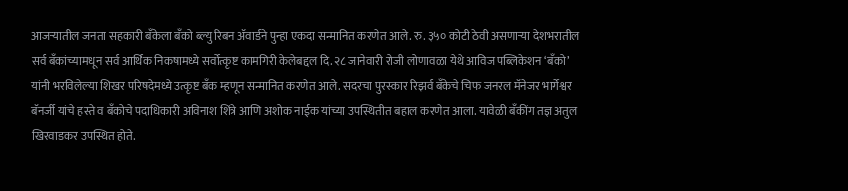आजऱ्यातील जनता सहकारी बँकेला बँको ब्ल्यु रिबन ॲवार्डने पुन्हा एकदा सन्मानित करणेत आले. रु. ३५० कोटी ठेवी असणाऱ्या देशभरातील सर्व बँकांच्यामधून सर्व आर्थिक निकषामध्ये सर्वोत्कृष्ट कामगिरी केलेबद्दल दि. २८ जानेवारी रोजी लोणावळा येथे आविज पब्लिकेशन ‘बँको’ यांनी भरविलेल्या शिखर परिषदेमध्ये उत्कृष्ट बँक म्हणून सन्मानित करणेत आले. सदरचा पुरस्कार रिझर्व बँकेचे चिफ जनरल मॅनेजर भार्गेश्वर बॅनर्जी यांचे हस्ते व बँकोचे पदाधिकारी अविनाश शिंत्रे आणि अशोक नाईक यांच्या उपस्थितीत बहाल करणेत आला. यावेळी बँकींग तज्ञ अतुल खिरवाडकर उपस्थित होते.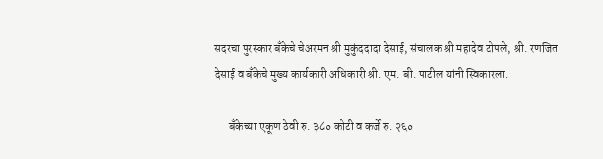सदरचा पुरस्कार बँकेचे चेअरमन श्री मुकुंददादा देसाई, संचालक श्री महादेव टोपले, श्री. रणजित देसाई व बँकेचे मुख्य कार्यकारी अधिकारी श्री. एम. बी. पाटील यांनी स्विकारला.

      बँकेच्या एकूण ठेवी रु. ३८० कोटी व कर्जे रु. २६०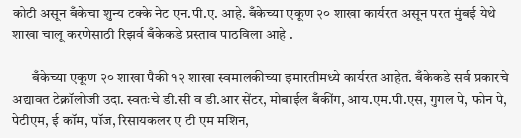कोटी असून बँकेचा शुन्य टक्के नेट एन.पी.ए. आहे. बँकेच्या एकूण २० शाखा कार्यरत असून परत मुंबई येथे शाखा चालू करणेसाठी रिझर्व बँकेकडे प्रस्ताव पाठविला आहे .

       बँकेच्या एकूण २० शाखा पैकी १२ शाखा स्वमालकीच्या इमारतीमध्ये कार्यरत आहेत. बँकेकडे सर्व प्रकारचे अद्यावत टेक्नॉलोजी उदा. स्वतःचे डी.सी व डी.आर सेंटर, मोबाईल बँकींग, आय.एम.पी.एस, गुगल पे, फोन पे, पेटीएम, ई कॉम, पॉज, रिसायकलर ए टी एम मशिन,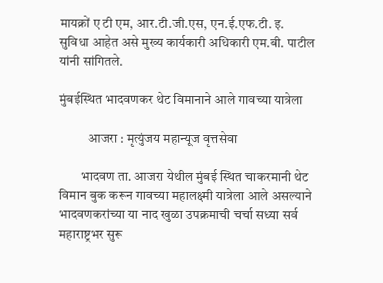मायक्रों ए टी एम, आर.टी.जी.एस, एन.ई.एफ.टी. इ. सुविधा आहेत असे मुख्य कार्यकारी अधिकारी एम.बी. पाटील यांनी सांगितले.

मुंबईस्थित भादवणकर थेट विमानाने आले गावच्या यात्रेला

           आजरा : मृत्युंजय महान्यूज वृत्तसेवा

        भादवण ता. आजरा येथील मुंबई स्थित चाकरमानी थेट विमान बुक करून गावच्या महालक्ष्मी यात्रेला आले असल्याने भादवणकरांच्या या नाद खुळा उपक्रमाची चर्चा सध्या सर्व महाराष्ट्रभर सुरू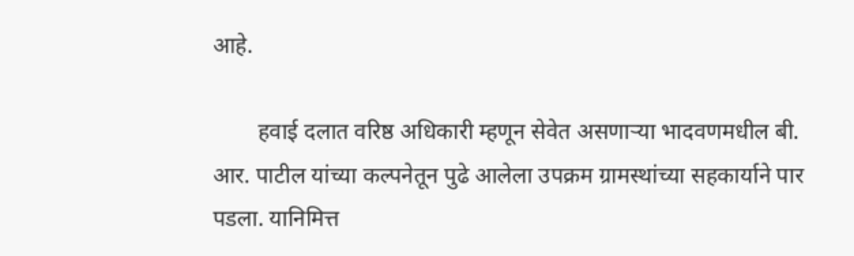आहे.

        हवाई दलात वरिष्ठ अधिकारी म्हणून सेवेत असणाऱ्या भादवणमधील बी. आर. पाटील यांच्या कल्पनेतून पुढे आलेला उपक्रम ग्रामस्थांच्या सहकार्याने पार पडला. यानिमित्त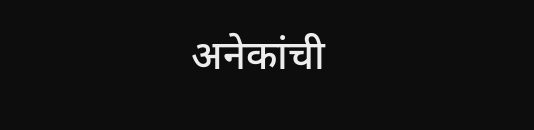अनेकांची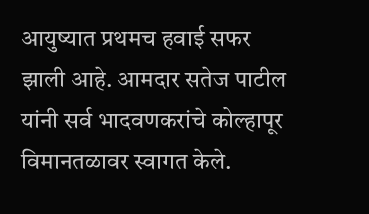आयुष्यात प्रथमच हवाई सफर झाली आहे. आमदार सतेज पाटील यांनी सर्व भादवणकरांचे कोल्हापूर विमानतळावर स्वागत केले.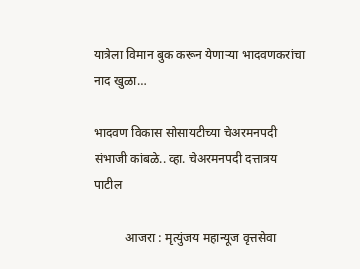यात्रेला विमान बुक करून येणाऱ्या भादवणकरांचा नाद खुळा…

भादवण विकास सोसायटीच्या चेअरमनपदी संभाजी कांबळे.. व्हा. चेअरमनपदी दत्तात्रय पाटील

          आजरा : मृत्युंजय महान्यूज वृत्तसेवा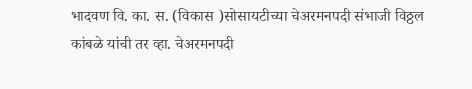भादवण वि. का. स. (विकास )सोसायटीच्या चेअरमनपदी संभाजी विठ्ठल कांबळे यांची तर व्हा. चेअरमनपदी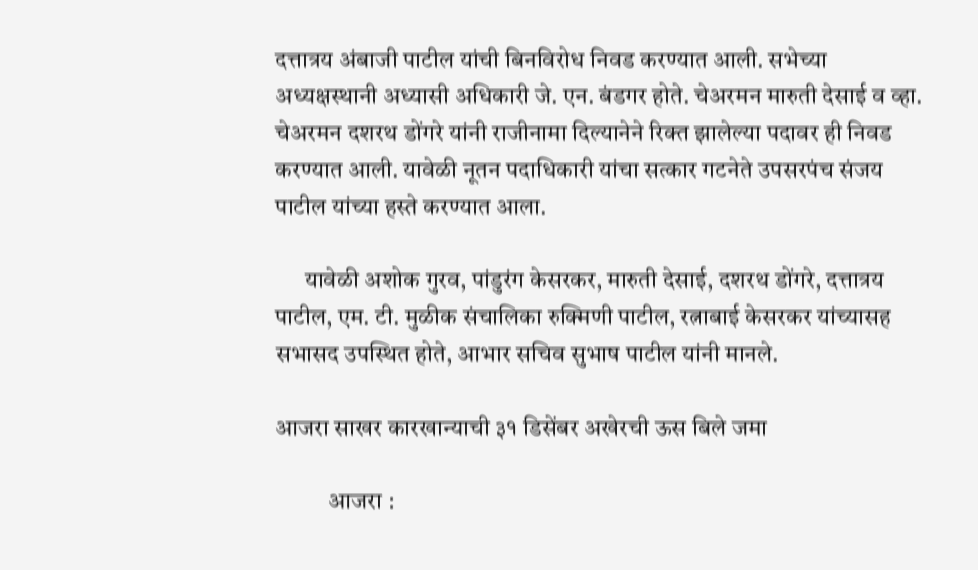दत्तात्रय अंबाजी पाटील यांची बिनविरोध निवड करण्यात आली. सभेच्या अध्यक्षस्थानी अध्यासी अधिकारी जे. एन. बंडगर होते. चेअरमन मारुती देसाई व व्हा. चेअरमन दशरथ डोंगरे यांनी राजीनामा दिल्यानेने रिक्त झालेल्या पदावर ही निवड करण्यात आली. यावेळी नूतन पदाधिकारी यांचा सत्कार गटनेते उपसरपंच संजय पाटील यांच्या हस्ते करण्यात आला.

      यावेळी अशोक गुरव, पांडुरंग केसरकर, मारुती देसाई, दशरथ डोंगरे, दत्तात्रय पाटील, एम. टी. मुळीक संचालिका रुक्मिणी पाटील, रत्नाबाई केसरकर यांच्यासह सभासद उपस्थित होते, आभार सचिव सुभाष पाटील यांनी मानले.

आजरा साखर कारखान्याची ३१ डिसेंबर अखेरची ऊस बिले जमा

           आजरा :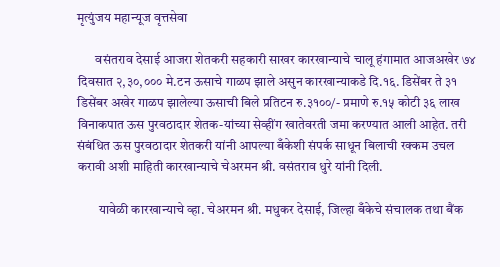मृत्युंजय महान्यूज वृत्तसेवा

       वसंतराव देसाई आजरा शेतकरी सहकारी साखर कारखान्याचे चालू हंगामात आजअखेर ७४ दिवसात २,३०,००० मे.टन ऊसाचे गाळप झाले असुन कारखान्याकडे दि.१६. डिसेंबर ते ३१ डिसेंबर अखेर गाळप झालेल्या ऊसाची बिले प्रतिटन रु.३१००/- प्रमाणे रु.१५ कोटी ३६ लाख विनाकपात ऊस पुरवठादार शेतक-यांच्या सेव्हींग खातेवरती जमा करण्यात आली आहेत. तरी संबंधित ऊस पुरवठादार शेतकरी यांनी आपल्या बँकेशी संपर्क साधून बिलाची रक्कम उचल करावी अशी माहिती कारखान्याचे चेअरमन श्री. वसंतराव धुरे यांनी दिली.

        यावेळी कारखान्याचे व्हा. चेअरमन श्री. मधुकर देसाई, जिल्हा बँकेचे संचालक तथा बैंक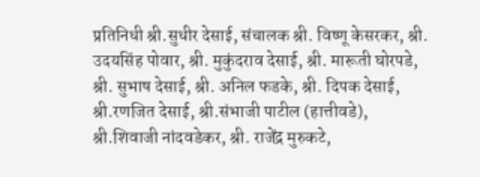प्रतिनिधी श्री.सुधीर देसाई, संचालक श्री. विष्णू केसरकर, श्री. उदयसिंह पोवार, श्री. मुकुंदराव देसाई, श्री. मारूती घोरपडे, श्री. सुभाष देसाई, श्री. अनिल फडके, श्री. दिपक देसाई, श्री.रणजित देसाई, श्री.संभाजी पाटील (हात्तीवडे), श्री.शिवाजी नांदवडेकर, श्री. राजेंद्र मुरुकटे,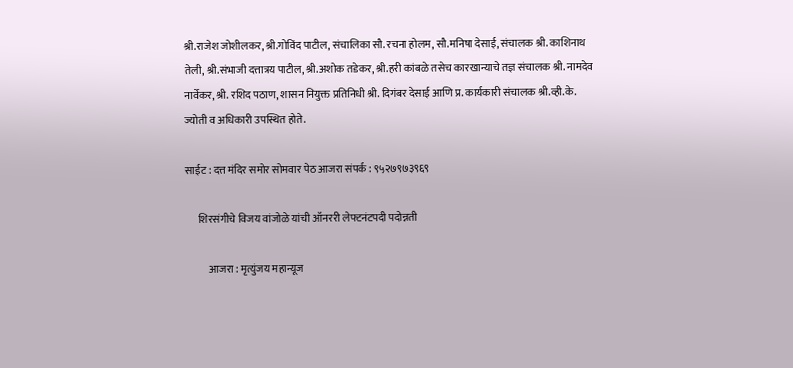श्री.राजेश जोशीलकर, श्री.गोविंद पाटील, संचालिका सौ. रचना होलम, सौ.मनिषा देसाई, संचालक श्री. काशिनाथ तेली, श्री.संभाजी दत्तात्रय पाटील, श्री.अशोक तडेकर, श्री.हरी कांबळे तसेच कारखान्याचे तज्ञ संचालक श्री. नामदेव नार्वेकर, श्री. रशिद पठाण, शासन नियुक्त प्रतिनिधी श्री. दिगंबर देसाई आणि प्र. कार्यकारी संचालक श्री.व्ही.के. ज्योती व अधिकारी उपस्थित होते.

साईट : दत्त मंदिर समोर सोमवार पेठ आजरा संपर्क : ९५२७९७३९६९

      शिरसंगीचे विजय वांजोळे यांची ऑनररी लेफ्टनंटपदी पदोन्नती

           आजरा : मृत्युंजय महान्यूज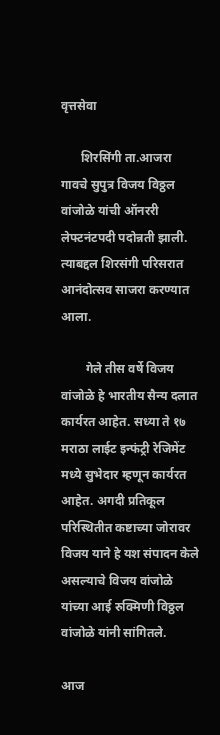वृत्तसेवा

      शिरसिंगी ता.आजरा गावचे सुपुत्र विजय विठ्ठल वांजोळे यांची ऑनररी लेफ्टनंटपदी पदोन्नती झाली. त्याबद्दल शिरसंगी परिसरात आनंदोत्सव साजरा करण्यात आला.

        गेले तीस वर्षे विजय वांजोळे हे भारतीय सैन्य दलात कार्यरत आहेत. सध्या ते १७ मराठा लाईट इन्फंट्री रेजिमेंट मध्ये सुभेदार म्हणून कार्यरत आहेत. अगदी प्रतिकूल परिस्थितीत कष्टाच्या जोरावर विजय याने हे यश संपादन केले असल्याचे विजय वांजोळे यांच्या आई रुक्मिणी विठ्ठल वांजोळे यांनी सांगितले.

आज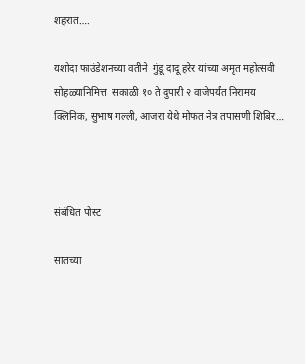शहरात….

यशोदा फाउंडेशनच्या वतीने  गुंडू दादू हरेर यांच्या अमृत महोत्सवी सोहळ्यानिमित्त  सकाळी १० ते दुपारी २ वाजेपर्यंत निरामय क्लिनिक, सुभाष गल्ली, आजरा येथे मोफत नेत्र तपासणी शिबिर…



संबंधित पोस्ट

सातच्या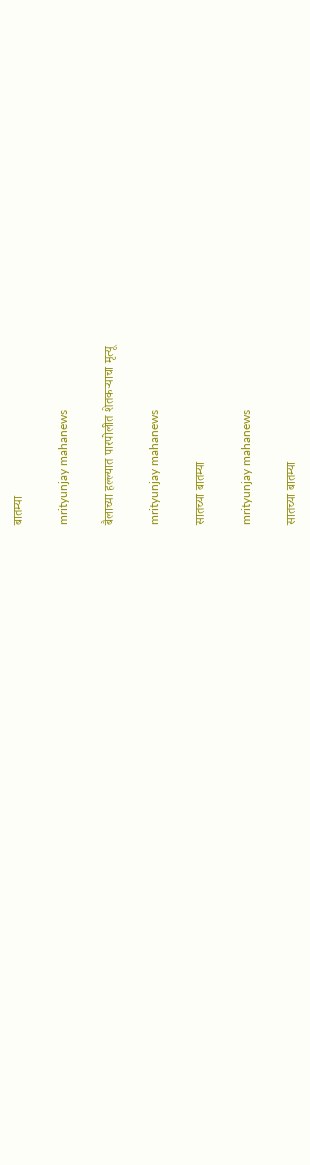बातम्या

mrityunjay mahanews

बैलाच्या हल्ल्यात पारपोलीत शेतकऱ्याचा मृत्यू

mrityunjay mahanews

सातच्या बातम्या

mrityunjay mahanews

सातच्या बातम्या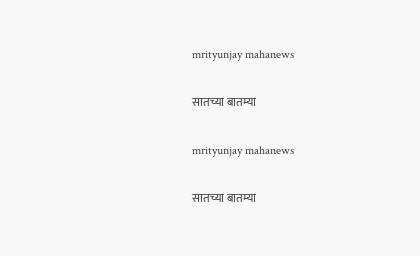mrityunjay mahanews

सातच्या बातम्या

mrityunjay mahanews

सातच्या बातम्या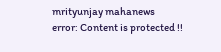mrityunjay mahanews
error: Content is protected !!